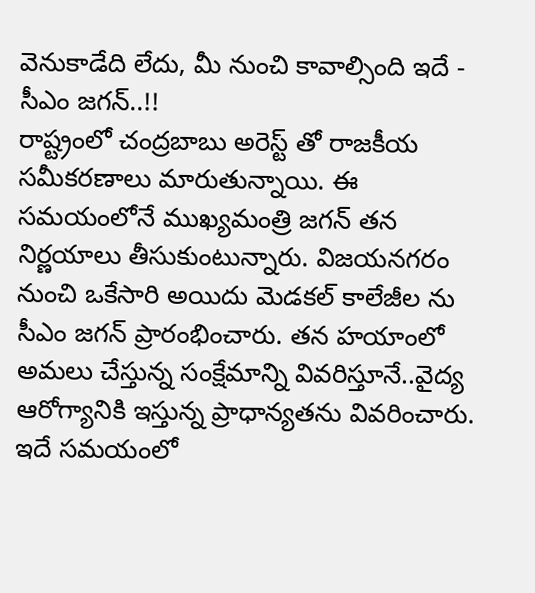వెనుకాడేది లేదు, మీ నుంచి కావాల్సింది ఇదే - సీఎం జగన్..!!
రాష్ట్రంలో చంద్రబాబు అరెస్ట్ తో రాజకీయ సమీకరణాలు మారుతున్నాయి. ఈ సమయంలోనే ముఖ్యమంత్రి జగన్ తన నిర్ణయాలు తీసుకుంటున్నారు. విజయనగరం నుంచి ఒకేసారి అయిదు మెడకల్ కాలేజీల ను సీఎం జగన్ ప్రారంభించారు. తన హయాంలో అమలు చేస్తున్న సంక్షేమాన్ని వివరిస్తూనే..వైద్య ఆరోగ్యానికి ఇస్తున్న ప్రాధాన్యతను వివరించారు. ఇదే సమయంలో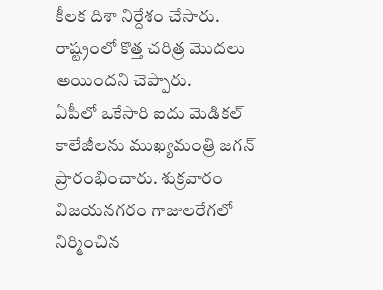కీలక దిశా నిర్దేశం చేసారు. రాష్ట్రంలో కొత్త చరిత్ర మొదలు అయిందని చెప్పారు.
ఏపీలో ఒకేసారి ఐదు మెడికల్ కాలేజీలను ముఖ్యమంత్రి జగన్ ప్రారంభించారు. శుక్రవారం విజయనగరం గాజులరేగలో నిర్మించిన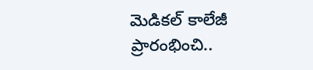మెడికల్ కాలేజీ ప్రారంభించి..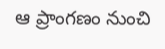ఆ ప్రాంగణం నుంచి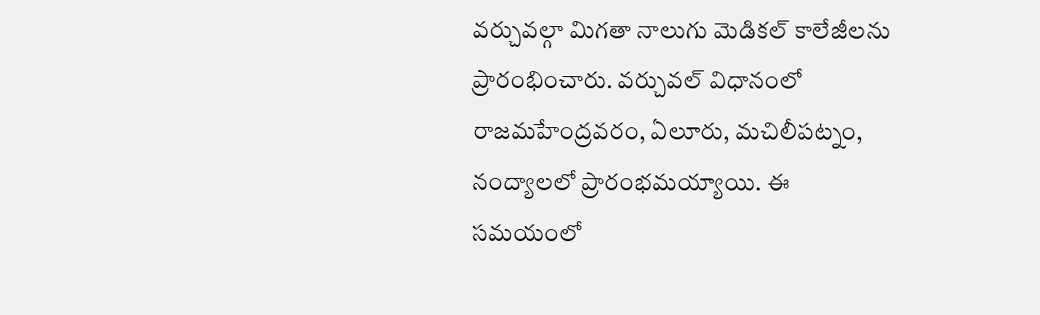వర్చువల్గా మిగతా నాలుగు మెడికల్ కాలేజీలను ప్రారంభించారు. వర్చువల్ విధానంలో రాజమహేంద్రవరం, ఏలూరు, మచిలీపట్నం, నంద్యాలలో ప్రారంభమయ్యాయి. ఈ సమయంలో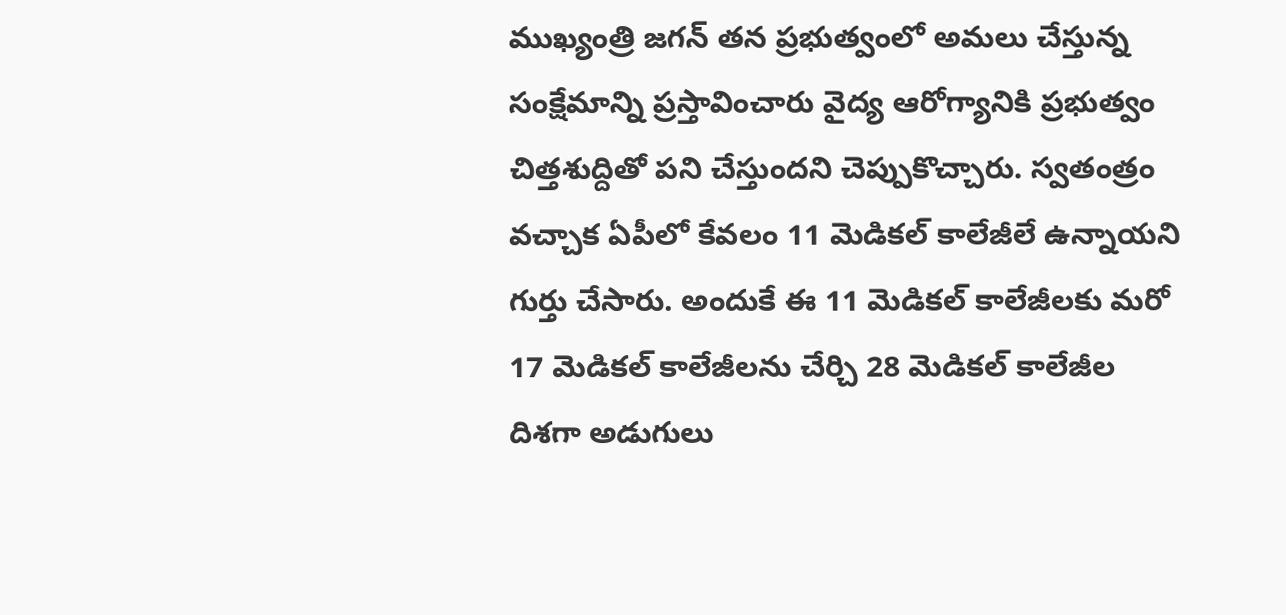ముఖ్యంత్రి జగన్ తన ప్రభుత్వంలో అమలు చేస్తున్న సంక్షేమాన్ని ప్రస్తావించారు వైద్య ఆరోగ్యానికి ప్రభుత్వం చిత్తశుద్దితో పని చేస్తుందని చెప్పుకొచ్చారు. స్వతంత్రం వచ్చాక ఏపీలో కేవలం 11 మెడికల్ కాలేజీలే ఉన్నాయని గుర్తు చేసారు. అందుకే ఈ 11 మెడికల్ కాలేజీలకు మరో 17 మెడికల్ కాలేజీలను చేర్చి 28 మెడికల్ కాలేజీల దిశగా అడుగులు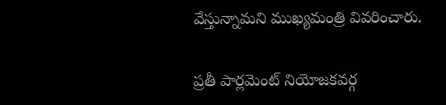వేస్తున్నామని ముఖ్యమంత్రి వివరించారు.

ప్రతీ పార్లమెంట్ నియోజకవర్గ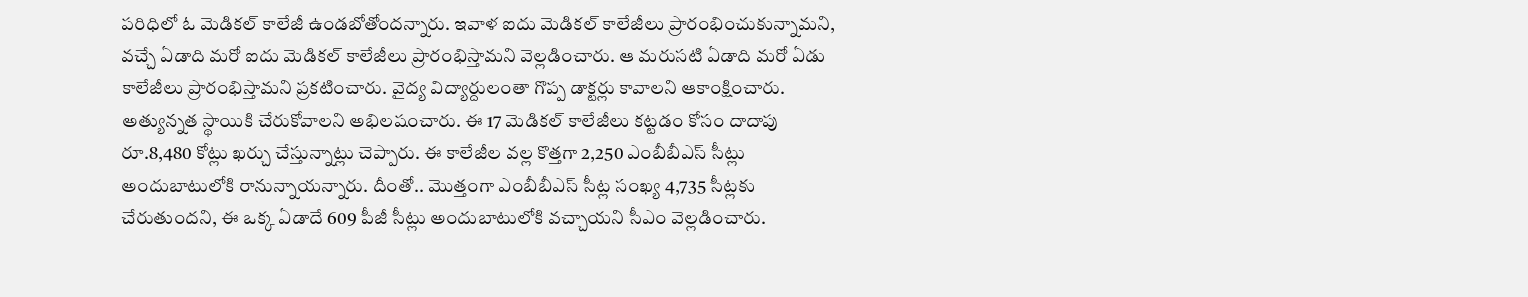పరిధిలో ఓ మెడికల్ కాలేజీ ఉండబోతోందన్నారు. ఇవాళ ఐదు మెడికల్ కాలేజీలు ప్రారంభించుకున్నామని, వచ్చే ఏడాది మరో ఐదు మెడికల్ కాలేజీలు ప్రారంభిస్తామని వెల్లడించారు. ఆ మరుసటి ఏడాది మరో ఏడు కాలేజీలు ప్రారంభిస్తామని ప్రకటించారు. వైద్య విద్యార్దులంతా గొప్ప డాక్టర్లు కావాలని ఆకాంక్షించారు. అత్యున్నత స్థాయికి చేరుకోవాలని అభిలషంచారు. ఈ 17 మెడికల్ కాలేజీలు కట్టడం కోసం దాదాపు రూ.8,480 కోట్లు ఖర్చు చేస్తున్నాట్లు చెప్పారు. ఈ కాలేజీల వల్ల కొత్తగా 2,250 ఎంబీబీఎస్ సీట్లు అందుబాటులోకి రానున్నాయన్నారు. దీంతో.. మొత్తంగా ఎంబీబీఎస్ సీట్ల సంఖ్య 4,735 సీట్లకు చేరుతుందని, ఈ ఒక్క ఏడాదే 609 పీజీ సీట్లు అందుబాటులోకి వచ్చాయని సీఎం వెల్లడించారు.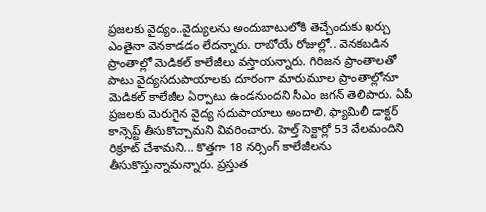ప్రజలకు వైద్యం..వైద్యులను అందుబాటులోకి తెచ్చేందుకు ఖర్చు ఎంతైనా వెనకాడడం లేదన్నారు. రాబోయే రోజుల్లో.. వెనకబడిన ప్రాంతాల్లో మెడికల్ కాలేజీలు వస్తాయన్నారు. గిరిజన ప్రాంతాలతో పాటు వైద్యసదుపాయాలకు దూరంగా మారుమూల ప్రాంతాల్లోనూ మెడికల్ కాలేజీల ఏర్పాటు ఉండనుందని సీఎం జగన్ తెలిపారు. ఏపీ ప్రజలకు మెరుగైన వైద్య సదుపాయాలు అందాలి. ఫ్యామిలీ డాక్టర్ కాన్సెప్ట్ తీసుకొచ్చామని వివరించారు. హెల్త్ సెక్టార్లో 53 వేలమందిని రిక్రూట్ చేశామని... కొత్తగా 18 నర్సింగ్ కాలేజీలను తీసుకొస్తున్నామన్నారు. ప్రస్తుత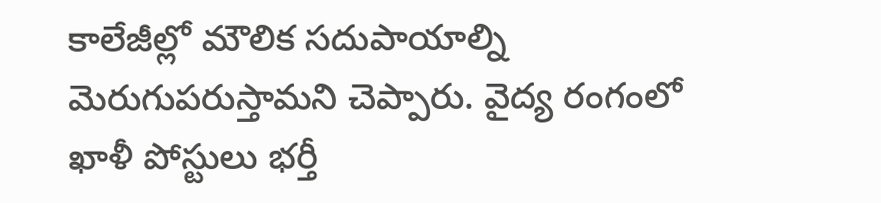కాలేజీల్లో మౌలిక సదుపాయాల్ని మెరుగుపరుస్తామని చెప్పారు. వైద్య రంగంలో ఖాళీ పోస్టులు భర్తీ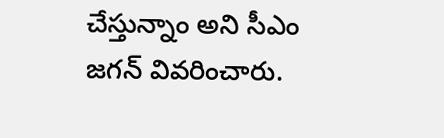చేస్తున్నాం అని సీఎం జగన్ వివరించారు.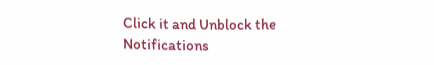Click it and Unblock the Notifications